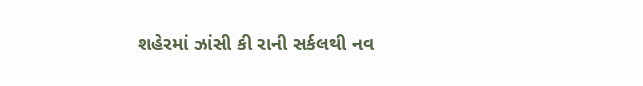શહેરમાં ઝાંસી કી રાની સર્કલથી નવ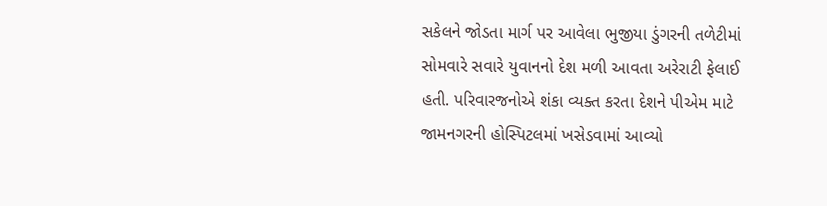સકેલને જોડતા માર્ગ પર આવેલા ભુજીયા ડુંગરની તળેટીમાં સોમવારે સવારે યુવાનનો દેશ મળી આવતા અરેરાટી ફેલાઈ હતી. પરિવારજનોએ શંકા વ્યક્ત કરતા દેશને પીએમ માટે જામનગરની હોસ્પિટલમાં ખસેડવામાં આવ્યો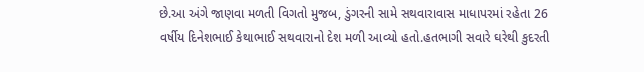છે.આ અંગે જાણવા મળતી વિગતો મુજબ, ડુંગરની સામે સથવારાવાસ માધાપરમાં રહેતા 26 વર્ષીય દિનેશભાઈ કેથાભાઈ સથવારાનો દેશ મળી આવ્યો હતો.હતભાગી સવારે ઘરેથી કુદરતી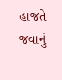હાજતે જવાનું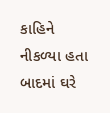કાહિને નીકળ્યા હતા બાદમાં ઘરે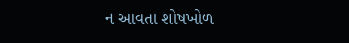ન આવતા શોષખોળ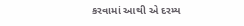કરવામાં આથી એ દરમ્ય